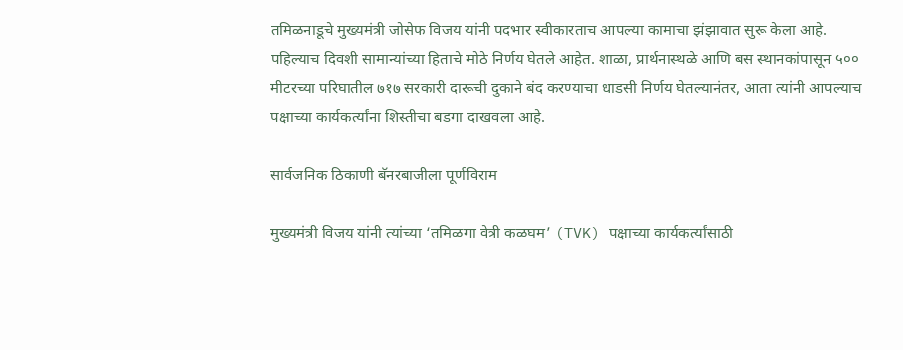तमिळनाडूचे मुख्यमंत्री जोसेफ विजय यांनी पदभार स्वीकारताच आपल्या कामाचा झंझावात सुरू केला आहे. पहिल्याच दिवशी सामान्यांच्या हिताचे मोठे निर्णय घेतले आहेत. शाळा, प्रार्थनास्थळे आणि बस स्थानकांपासून ५०० मीटरच्या परिघातील ७१७ सरकारी दारूची दुकाने बंद करण्याचा धाडसी निर्णय घेतल्यानंतर, आता त्यांनी आपल्याच पक्षाच्या कार्यकर्त्यांना शिस्तीचा बडगा दाखवला आहे.

सार्वजनिक ठिकाणी बॅनरबाजीला पूर्णविराम

मुख्यमंत्री विजय यांनी त्यांच्या ‘तमिळगा वेत्री कळघम’ (TVK) पक्षाच्या कार्यकर्त्यांसाठी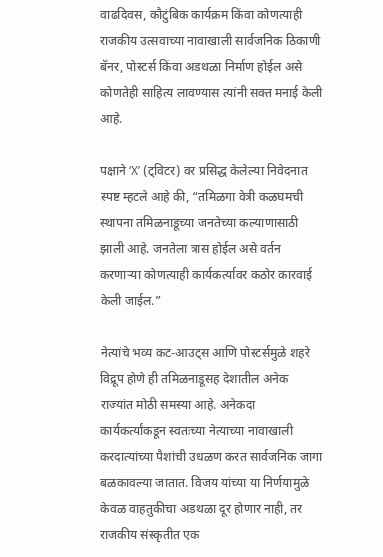वाढदिवस, कौटुंबिक कार्यक्रम किंवा कोणत्याही राजकीय उत्सवाच्या नावाखाली सार्वजनिक ठिकाणी बॅनर, पोस्टर्स किंवा अडथळा निर्माण होईल असे कोणतेही साहित्य लावण्यास त्यांनी सक्त मनाई केली आहे.

पक्षाने ‘X’ (ट्विटर) वर प्रसिद्ध केलेल्या निवेदनात स्पष्ट म्हटले आहे की, “तमिळगा वेत्री कळघमची स्थापना तमिळनाडूच्या जनतेच्या कल्याणासाठी झाली आहे. जनतेला त्रास होईल असे वर्तन करणाऱ्या कोणत्याही कार्यकर्त्यावर कठोर कारवाई केली जाईल.”

नेत्यांचे भव्य कट-आउट्स आणि पोस्टर्समुळे शहरे विद्रूप होणे ही तमिळनाडूसह देशातील अनेक राज्यांत मोठी समस्या आहे. अनेकदा कार्यकर्त्यांकडून स्वतःच्या नेत्याच्या नावाखाली करदात्यांच्या पैशांची उधळण करत सार्वजनिक जागा बळकावल्या जातात. विजय यांच्या या निर्णयामुळे केवळ वाहतुकीचा अडथळा दूर होणार नाही, तर राजकीय संस्कृतीत एक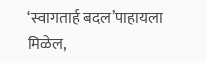‘स्वागतार्ह बदल’पाहायला मिळेल,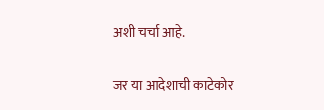अशी चर्चा आहे.

जर या आदेशाची काटेकोर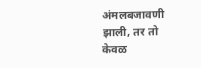अंमलबजावणी झाली, तर तो केवळ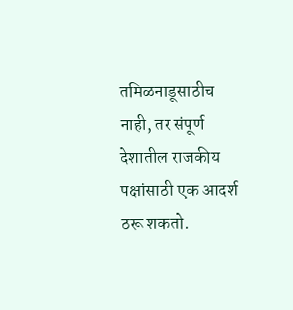तमिळनाडूसाठीच नाही, तर संपूर्ण देशातील राजकीय पक्षांसाठी एक आदर्श ठरू शकतो.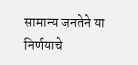सामान्य जनतेने या निर्णयाचे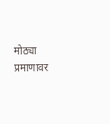मोठ्या प्रमाणावर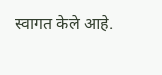स्वागत केले आहे.